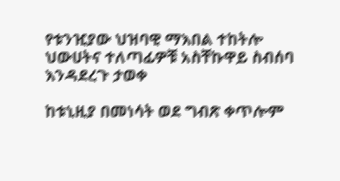የቱንዢያው ህዝባዊ ማእበል ተከትሎ ህውሀትና ተለጣፊዎቹ አስቸኩዋይ ስብሰባ እንዳደረጉ ታወቀ

ከቱኒዚያ በመነሳት ወደ ግብጽ ቀጥሎም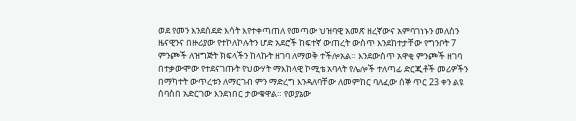ወደ የመን እንደሰደድ እሳት እየተቀጣጠለ የመጣው ህዝባዊ አመጽ ዘረኛውና አምባገነኑን መለስን ዜናዊንና በዙሪያው የተኮለኮሉትን ሆድ አደሮች ከፍተኛ ውጠረት ውስጥ እንደከተታቸው የግንቦት 7 ምንጮች ለዝግጅት ክፍላችን ከላኩት ዘገባ ለማወቅ ተችሎአል። እንደውስጥ አዋቂ ምንጮች ዘገባ በተቃውሞው የተደናገጡት የህውሃት ማእከላዊ ኮሚቴ አባላት የሌሎች ተለጣፊ ድርጂቶች መሪዎችን በማካተት ውጥረቱን ለማርገብ ምን ማድረግ እንዳለባቸው ለመምከር ባለፈው ሰኞ ጥር 23 ቀን ልዩ ሰባስበ አድርገው እንደነበር ታውቁዋል። የወያኔው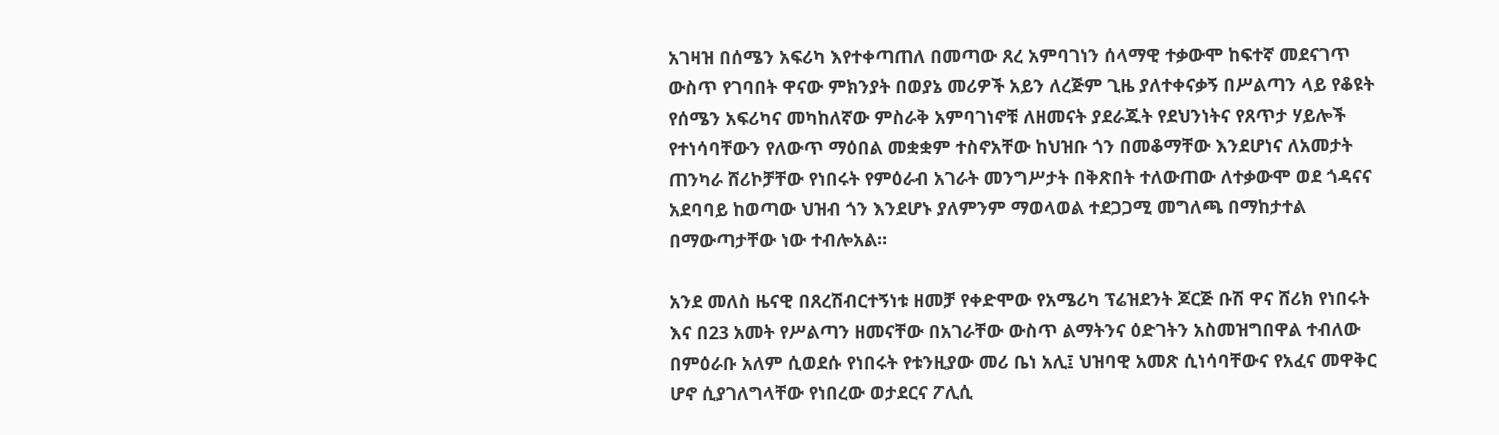አገዛዝ በሰሜን አፍሪካ እየተቀጣጠለ በመጣው ጸረ አምባገነን ሰላማዊ ተቃውሞ ከፍተኛ መደናገጥ ውስጥ የገባበት ዋናው ምክንያት በወያኔ መሪዎች አይን ለረጅም ጊዜ ያለተቀናቃኝ በሥልጣን ላይ የቆዩት የሰሜን አፍሪካና መካከለኛው ምስራቅ አምባገነኖቹ ለዘመናት ያደራጁት የደህንነትና የጸጥታ ሃይሎች የተነሳባቸውን የለውጥ ማዕበል መቋቋም ተስኖአቸው ከህዝቡ ጎን በመቆማቸው እንደሆነና ለአመታት ጠንካራ ሸሪኮቻቸው የነበሩት የምዕራብ አገራት መንግሥታት በቅጽበት ተለውጠው ለተቃውሞ ወደ ጎዳናና አደባባይ ከወጣው ህዝብ ጎን እንደሆኑ ያለምንም ማወላወል ተደጋጋሚ መግለጫ በማከታተል በማውጣታቸው ነው ተብሎአል።

አንደ መለስ ዜናዊ በጸረሽብርተኝነቱ ዘመቻ የቀድሞው የአሜሪካ ፕሬዝደንት ጆርጅ ቡሽ ዋና ሸሪክ የነበሩት እና በ23 አመት የሥልጣን ዘመናቸው በአገራቸው ውስጥ ልማትንና ዕድገትን አስመዝግበዋል ተብለው በምዕራቡ አለም ሲወደሱ የነበሩት የቱንዚያው መሪ ቤነ አሊ፤ ህዝባዊ አመጽ ሲነሳባቸውና የአፈና መዋቅር ሆኖ ሲያገለግላቸው የነበረው ወታደርና ፖሊሲ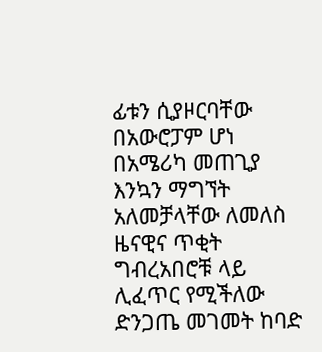ፊቱን ሲያዞርባቸው በአውሮፓም ሆነ በአሜሪካ መጠጊያ እንኳን ማግኘት አለመቻላቸው ለመለስ ዜናዊና ጥቂት ግብረአበሮቹ ላይ ሊፈጥር የሚችለው ድንጋጤ መገመት ከባድ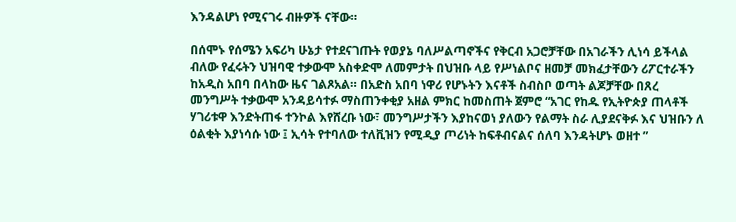እንዳልሆነ የሚናገሩ ብዙዎች ናቸው።

በሰሞኑ የሰሜን አፍሪካ ሁኔታ የተደናገጡት የወያኔ ባለሥልጣኖችና የቅርብ አጋሮቻቸው በአገራችን ሊነሳ ይችላል ብለው የፈሩትን ህዝባዊ ተቃውሞ አስቀድሞ ለመምታት በህዝቡ ላይ የሥነልቦና ዘመቻ መክፈታቸውን ሪፖርተራችን ከአዲስ አበባ በላከው ዜና ገልጾአል። በአድስ አበባ ነዋሪ የሆኑትን እናቶች ስብስቦ ወጣት ልጆቻቸው በጸረ መንግሥት ተቃውሞ አንዳይሳተፉ ማስጠንቀቂያ አዘል ምክር ከመስጠት ጀምሮ “አገር የከዱ የኢትዮጵያ ጠላቶች ሃገሪቱዋ እንድትጠፋ ተንኮል እየሸረቡ ነው፣ መንግሥታችን እያከናወነ ያለውን የልማት ስራ ሊያደናቅፉ እና ህዝቡን ለ ዕልቂት እያነሳሱ ነው ፤ ኢሳት የተባለው ተለቪዝን የሚዲያ ጦሪነት ከፍቶብናልና ሰለባ እንዳትሆኑ ወዘተ ”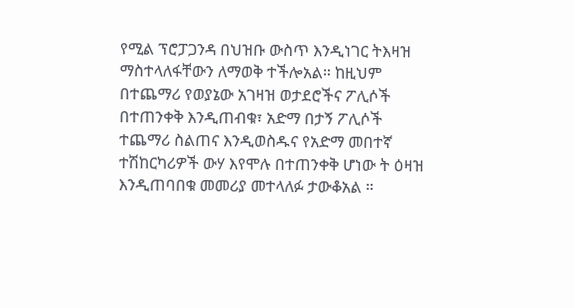የሚል ፕሮፓጋንዳ በህዝቡ ውስጥ እንዲነገር ትእዛዝ ማስተላለፋቸውን ለማወቅ ተችሎአል። ከዚህም በተጨማሪ የወያኔው አገዛዝ ወታደሮችና ፖሊሶች በተጠንቀቅ እንዲጠብቁ፣ አድማ በታኝ ፖሊሶች ተጨማሪ ስልጠና እንዲወስዱና የአድማ መበተኛ ተሽከርካሪዎች ውሃ እየሞሉ በተጠንቀቅ ሆነው ት ዕዛዝ እንዲጠባበቁ መመሪያ መተላለፉ ታውቆአል ።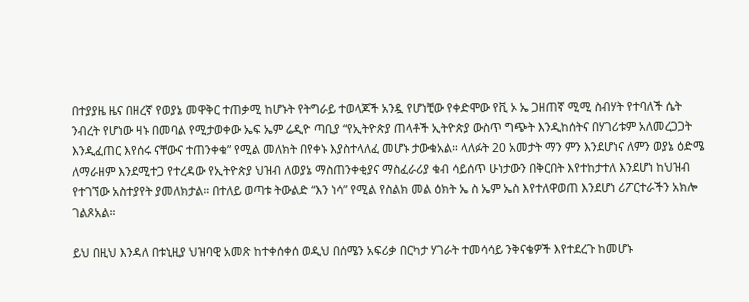በተያያዜ ዜና በዘረኛ የወያኔ መዋቅር ተጠቃሚ ከሆኑት የትግራይ ተወላጆች አንዷ የሆነቺው የቀድሞው የቪ ኦ ኤ ጋዘጠኛ ሚሚ ስብሃት የተባለች ሴት ንብረት የሆነው ዛኑ በመባል የሚታወቀው ኤፍ ኤም ሬዲዮ ጣቢያ “የኢትዮጵያ ጠላቶች ኢትዮጵያ ውስጥ ግጭት እንዲከሰትና በሃገሪቱም አለመረጋጋት እንዲፈጠር እየሰሩ ናቸውና ተጠንቀቁ” የሚል መለክት በየቀኑ እያስተላለፈ መሆኑ ታውቁአል። ላለፉት 20 አመታት ማን ምን እንደሆነና ለምን ወያኔ ዕድሜ ለማራዘም እንደሚተጋ የተረዳው የኢትዮጵያ ህዝብ ለወያኔ ማስጠንቀቂያና ማስፈራሪያ ቁብ ሳይሰጥ ሁነታውን በቅርበት እየተከታተለ እንደሆነ ከህዝብ የተገኘው አስተያየት ያመለክታል። በተለይ ወጣቱ ትውልድ “እን ነሳ” የሚል የስልክ መል ዕክት ኤ ስ ኤም ኤስ እየተለዋወጠ እንደሆነ ሪፖርተራችን አክሎ ገልጾአል።

ይህ በዚህ እንዳለ በቱኒዚያ ህዝባዊ አመጽ ከተቀሰቀሰ ወዲህ በሰሜን አፍሪቃ በርካታ ሃገራት ተመሳሳይ ንቅናቄዎች እየተደረጉ ከመሆኑ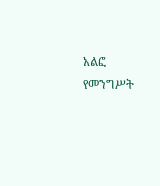አልፎ የመንግሥት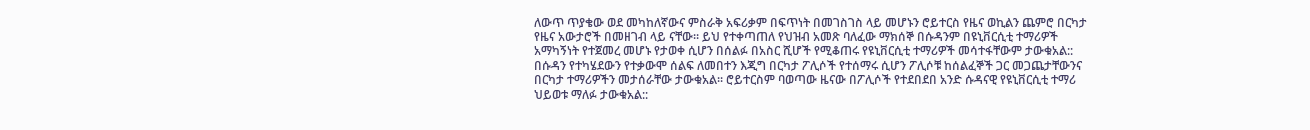ለውጥ ጥያቄው ወደ መካከለኛውና ምስራቅ አፍሪቃም በፍጥነት በመገስገስ ላይ መሆኑን ሮይተርስ የዜና ወኪልን ጨምሮ በርካታ የዜና አውታሮች በመዘገብ ላይ ናቸው። ይህ የተቀጣጠለ የህዝብ አመጽ ባለፈው ማክሰኞ በሱዳንም በዩኒቨርሲቲ ተማሪዎች አማካኝነት የተጀመረ መሆኑ የታወቀ ሲሆን በሰልፉ በአስር ሺሆች የሚቆጠሩ የዩኒቨርሲቲ ተማሪዎች መሳተፋቸውም ታውቁአል:: በሱዳን የተካሄደውን የተቃውሞ ሰልፍ ለመበተን እጂግ በርካታ ፖሊሶች የተሰማሩ ሲሆን ፖሊሶቹ ከሰልፈኞች ጋር መጋጨታቸውንና በርካታ ተማሪዎችን መታሰራቸው ታውቁአል፡፡ ሮይተርስም ባወጣው ዜናው በፖሊሶች የተደበደበ አንድ ሱዳናዊ የዩኒቨርሲቲ ተማሪ ህይወቱ ማለፉ ታውቁአል::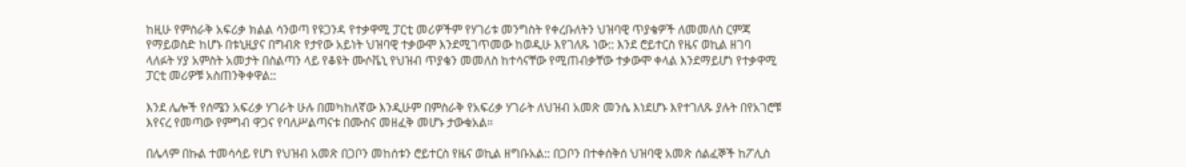ከዚሁ የምስራቅ አፍሪቃ ክልል ሳንወጣ የዩጋንዳ የተቃዋሚ ፓርቲ መሪዎችም የሃገሪቱ መንግስት የቀረቡለትን ህዝባዊ ጥያቄዎች ለመመለስ ርምጃ የማይወስድ ከሆኑ በቱኒዚያና በግብጽ የታየው አይነት ህዝባዊ ተቃውሞ እንደሚገጥመው ከወዲሁ እየገለጹ ነው:: እንደ ሮይተርስ የዜና ወኪል ዘገባ ላለፉት ሃያ አምስት አመታት በስልጣን ላይ የቆዩት ሙሶቬኒ የህዝብ ጥያቄን መመለስ ከተሳናቸው የሚጠብቃቸው ተቃውሞ ቀላል እንደማይሆነ የተቃዋሚ ፓርቲ መሪዎቹ አስጠንቅቀዋል::

እንደ ሌሎች የሰሜን አፍሪቃ ሃገራት ሁሉ በመካከለኛው እንዲሁም በምስራቅ የአፍሪቃ ሃገራት ለህዝብ አመጽ መንሴ እነደሆኑ እየተገለጹ ያሉት በየአገሮቹ እየናረ የመጣው የምግብ ዋጋና የባለሥልጣናቱ በሙስና መዘፈቅ መሆኑ ታውቁአል።

በሌላም በኩል ተመሳሳይ የሆነ የህዝብ አመጽ በጋቦን መከሰቱን ሮይተርስ የዜና ወኪል ዘግቡአል:: በጋቦን በተቀሰቅሰ ህዝባዊ አመጽ ሰልፈኞች ከፖሊስ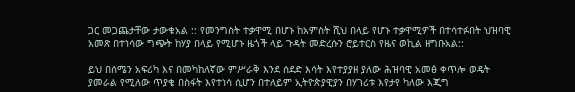ጋር መጋጨታቸው ታውቁአል :: የመንግስት ተቃዋሚ በሆኑ ከአምስት ሺህ በላይ የሆኑ ተቃዋሚዎች በተሳተፉበት ህዝባዊ አመጽ በተነሳው ግጭት ከሃያ በላይ የሚሆኑ ዜጎች ላይ ጉዳት መድረሱን ሮይተርስ የዜና ወኪል ዘግቡአል::

ይህ በሰሜን አፍሪካ እና በመካከለኛው ምሥራቅ እንደ ሰደድ እሳት እየተያያዘ ያለው ሕዝባዊ አመፅ ቀጥሎ ወዴት ያመራል የሚለው ጥያቄ በስፋት እየተነሳ ሲሆን በተለይም ኢትዮጵያዊያን በሃገሪቱ እየታየ ካለው እጂግ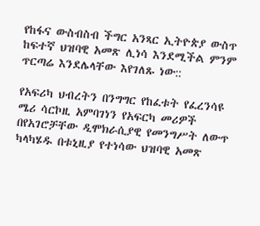የከፋና ውስብስብ ችግር አንጻር ኢትዮጵያ ውስጥ ከፍተኛ ህዝባዊ አመጽ ሊነሳ እንደሚችል ምንም ጥርጣሬ እንደሌላቸው እየገለጹ ነው::

የአፍሪካ ህብረትን በንግግር የከፈቱት የፈረንሳዩ ሜሪ ሳርኮዚ አምባገነን የአፍርካ መሪዎች በየአገሮቻቸው ዲሞክራሲያዊ የመንግሥት ለውጥ ካላካሄዱ በቱኒዚያ የተነሳው ህዝባዊ አመጽ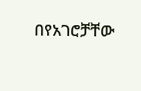በየአገሮቻቸው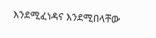እንደሚፈነዳና እንደሚበላቸው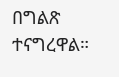በግልጽ ተናግረዋል።